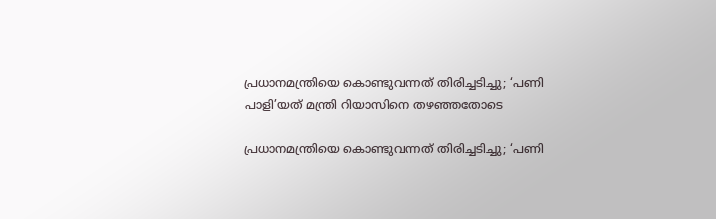പ്രധാനമന്ത്രിയെ കൊണ്ടുവന്നത് തിരിച്ചടിച്ചു; ‘പണി പാളി’യത് മന്ത്രി റിയാസിനെ തഴഞ്ഞതോടെ

പ്രധാനമന്ത്രിയെ കൊണ്ടുവന്നത് തിരിച്ചടിച്ചു; ‘പണി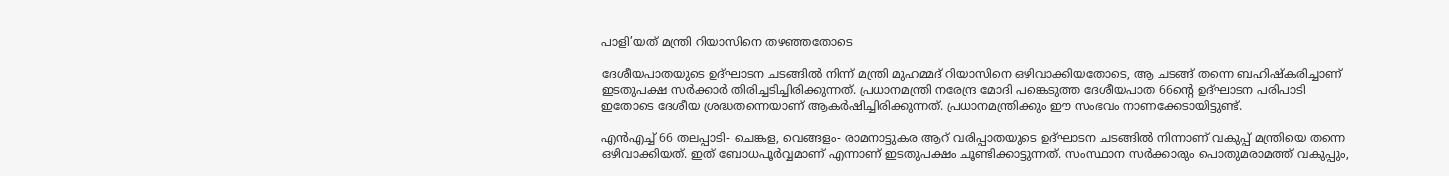പാളി’യത് മന്ത്രി റിയാസിനെ തഴഞ്ഞതോടെ

ദേശീയപാതയുടെ ഉദ്ഘാടന ചടങ്ങില്‍ നിന്ന് മന്ത്രി മുഹമ്മദ് റിയാസിനെ ഒഴിവാക്കിയതോടെ, ആ ചടങ്ങ് തന്നെ ബഹിഷ്കരിച്ചാണ് ഇടതുപക്ഷ സർക്കാർ തിരിച്ചടിച്ചിരിക്കുന്നത്. പ്രധാനമന്ത്രി നരേന്ദ്ര മോദി പങ്കെടുത്ത ദേശീയപാത 66ന്റെ ഉദ്ഘാടന പരിപാടി ഇതോടെ ദേശീയ ശ്രദ്ധതന്നെയാണ് ആകർഷിച്ചിരിക്കുന്നത്. പ്രധാനമന്ത്രിക്കും ഈ സംഭവം നാണക്കേടായിട്ടുണ്ട്.

എൻഎച്ച് 66 തലപ്പാടി- ചെങ്കള, വെങ്ങളം- രാമനാട്ടുകര ആറ് വരിപ്പാതയുടെ ഉദ്ഘാടന ചടങ്ങിൽ നിന്നാണ് വകുപ്പ് മന്ത്രിയെ തന്നെ ഒഴിവാക്കിയത്. ഇത് ബോധപൂർവ്വമാണ് എന്നാണ് ഇടതുപക്ഷം ചൂണ്ടിക്കാട്ടുന്നത്. സംസ്ഥാന സർക്കാരും പൊതുമരാമത്ത് വകുപ്പും,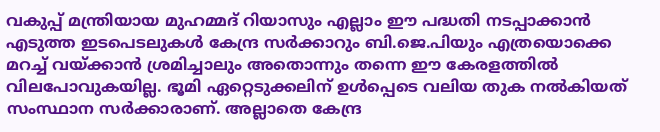വകുപ്പ് മന്ത്രിയായ മുഹമ്മദ് റിയാസും എല്ലാം ഈ പദ്ധതി നടപ്പാക്കാൻ എടുത്ത ഇടപെടലുകൾ കേന്ദ്ര സർക്കാറും ബി.ജെ.പിയും എത്രയൊക്കെ മറച്ച് വയ്ക്കാൻ ശ്രമിച്ചാലും അതൊന്നും തന്നെ ഈ കേരളത്തിൽ വിലപോവുകയില്ല. ഭൂമി ഏറ്റെടുക്കലിന് ഉൾപ്പെടെ വലിയ തുക നൽകിയത് സംസ്ഥാന സർക്കാരാണ്. അല്ലാതെ കേന്ദ്ര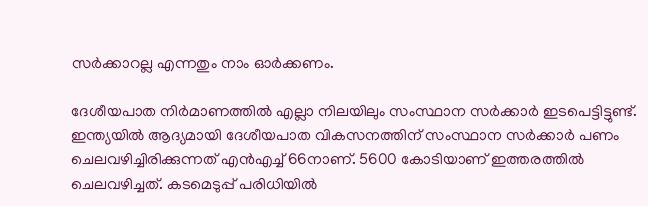സർക്കാറല്ല എന്നതും നാം ഓർക്കണം.

ദേശീയപാത നിർമാണത്തിൽ എല്ലാ നിലയിലും സംസ്ഥാന സർക്കാർ ഇടപെട്ടിട്ടുണ്ട്. ഇന്ത്യയിൽ ആദ്യമായി ദേശീയപാത വികസനത്തിന് സംസ്ഥാന സർക്കാർ പണം ചെലവഴിച്ചിരിക്കുന്നത് എൻഎച്ച് 66നാണ്. 5600 കോടിയാണ് ഇത്തരത്തിൽ ചെലവഴിച്ചത്. കടമെടുപ്പ് പരിധിയിൽ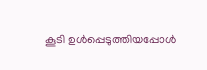കൂടി ഉൾപ്പെടുത്തിയപ്പോൾ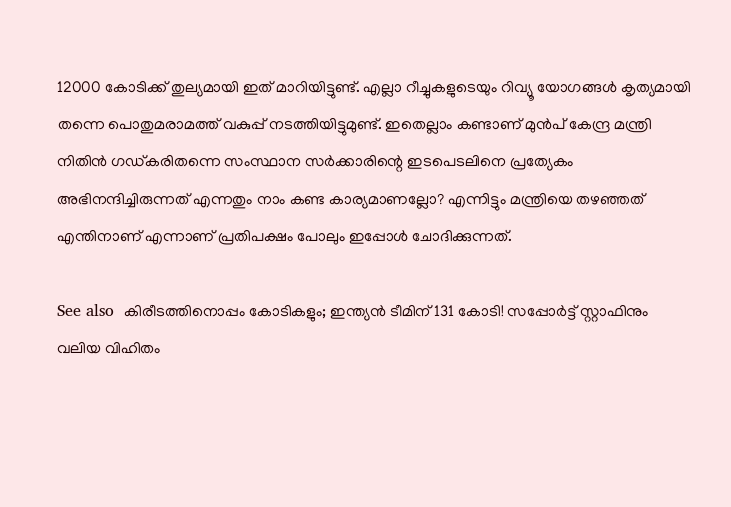12000 കോടിക്ക് തുല്യമായി ഇത് മാറിയിട്ടുണ്ട്. എല്ലാ റീച്ചുകളുടെയും റിവ്യൂ യോഗങ്ങൾ കൃത്യമായി തന്നെ പൊതുമരാമത്ത് വകുപ്പ് നടത്തിയിട്ടുമുണ്ട്. ഇതെല്ലാം കണ്ടാണ് മുൻപ് കേന്ദ്ര മന്ത്രി നിതിൻ ഗഡ്കരിതന്നെ സംസ്ഥാന സർക്കാരിന്റെ ഇടപെടലിനെ പ്രത്യേകം അഭിനന്ദിച്ചിരുന്നത് എന്നതും നാം കണ്ട കാര്യമാണല്ലോ? എന്നിട്ടും മന്ത്രിയെ തഴഞ്ഞത് എന്തിനാണ് എന്നാണ് പ്രതിപക്ഷം പോലും ഇപ്പോൾ ചോദിക്കുന്നത്.

See also  കിരീടത്തിനൊപ്പം കോടികളും; ഇന്ത്യൻ ടീമിന് 131 കോടി! സപ്പോർട്ട് സ്റ്റാഫിനും വലിയ വിഹിതം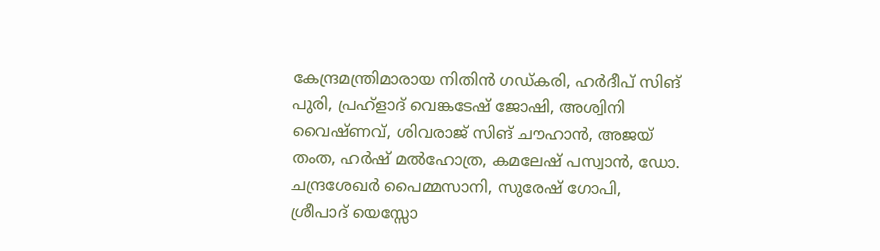കേന്ദ്രമന്ത്രിമാരായ നിതിൻ ഗഡ്കരി, ഹർദീപ് സിങ് പുരി, പ്രഹ്‌ളാദ് വെങ്കടേഷ് ജോഷി, അശ്വിനി വൈഷ്ണവ്, ശിവരാജ് സിങ് ചൗഹാൻ, അജയ് തംത, ഹർഷ് മൽഹോത്ര, കമലേഷ് പസ്വാൻ, ഡോ. ചന്ദ്രശേഖർ പൈമ്മസാനി, സുരേഷ് ഗോപി, ശ്രീപാദ് യെസ്സോ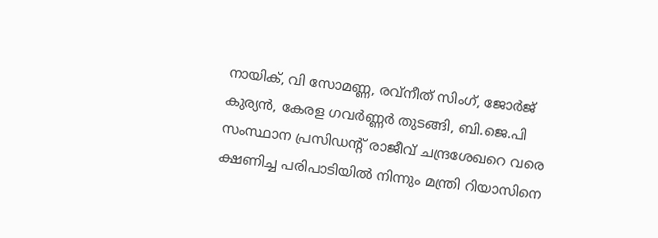നായിക്, വി സോമണ്ണ, രവ്‌നീത് സിംഗ്, ജോർജ് കുര്യൻ, കേരള ഗവർണ്ണർ തുടങ്ങി, ബി.ജെ.പി സംസ്ഥാന പ്രസിഡൻ്റ് രാജീവ് ചന്ദ്രശേഖറെ വരെ ക്ഷണിച്ച പരിപാടിയിൽ നിന്നും മന്ത്രി റിയാസിനെ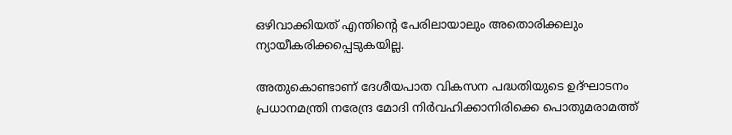ഒഴിവാക്കിയത് എന്തിൻ്റെ പേരിലായാലും അതൊരിക്കലും ന്യായീകരിക്കപ്പെടുകയില്ല.

അതുകൊണ്ടാണ് ദേശീയപാത വികസന പദ്ധതിയുടെ ഉദ്ഘാടനം പ്രധാനമന്ത്രി നരേന്ദ്ര മോദി നിർവഹിക്കാനിരിക്കെ പൊതുമരാമത്ത്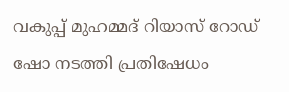വകുപ്പ് മുഹമ്മദ് റിയാസ് റോഡ് ഷോ നടത്തി പ്രതിഷേധം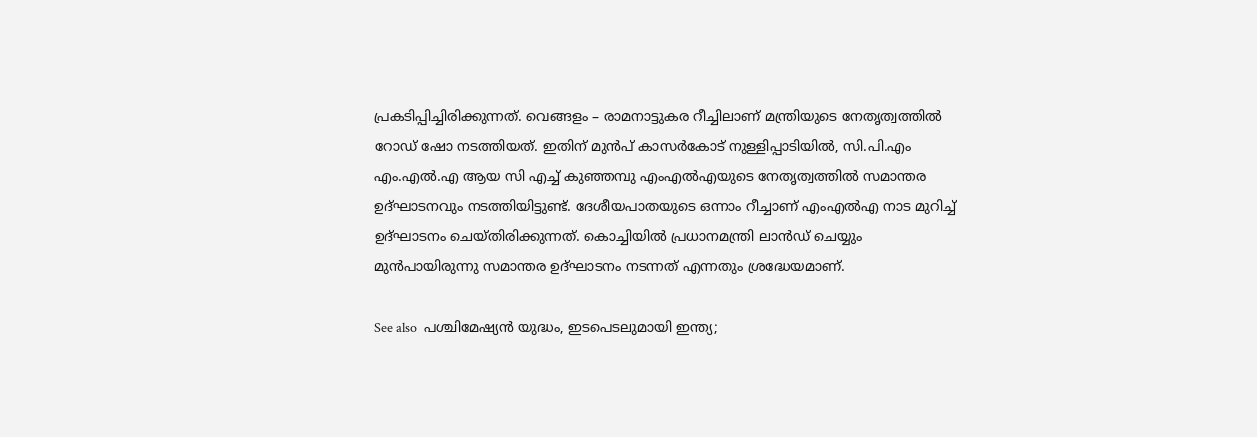പ്രകടിപ്പിച്ചിരിക്കുന്നത്. വെങ്ങളം – രാമനാട്ടുകര റീച്ചിലാണ് മന്ത്രിയുടെ നേതൃത്വത്തിൽ റോഡ‍് ഷോ നടത്തിയത്. ഇതിന് മുൻപ് കാസർകോട് നുള്ളിപ്പാടിയിൽ, സി.പി.എം എം.എൽ.എ ആയ സി എച്ച് കുഞ്ഞമ്പു എംഎൽഎയുടെ നേതൃത്വത്തിൽ സമാന്തര ഉദ്ഘാടനവും നടത്തിയിട്ടുണ്ട്. ദേശീയപാതയുടെ ഒന്നാം റീച്ചാണ് എംഎൽഎ നാട മുറിച്ച് ഉദ്ഘാടനം ചെയ്തിരിക്കുന്നത്. കൊച്ചിയിൽ പ്രധാനമന്ത്രി ലാൻഡ് ചെയ്യും മുൻപായിരുന്നു സമാന്തര ഉദ്ഘാടനം നടന്നത് എന്നതും ശ്രദ്ധേയമാണ്.

See also  പശ്ചിമേഷ്യൻ യുദ്ധം, ഇടപെടലുമായി ഇന്ത്യ;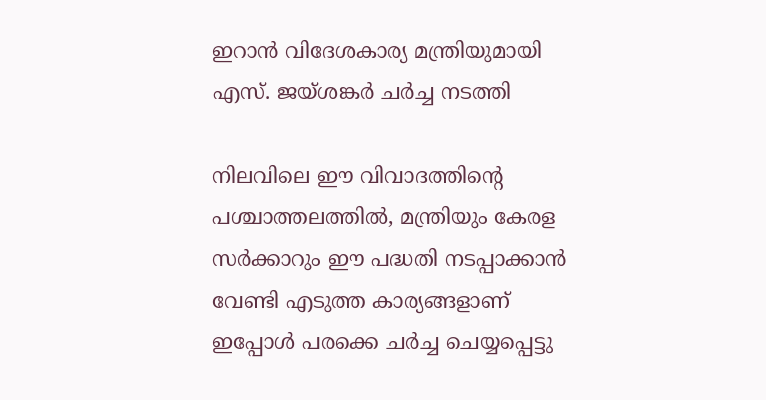ഇറാൻ വിദേശകാര്യ മന്ത്രിയുമായി എസ്. ജയ്ശങ്കർ ചർച്ച നടത്തി

നിലവിലെ ഈ വിവാദത്തിൻ്റെ പശ്ചാത്തലത്തിൽ, മന്ത്രിയും കേരള സർക്കാറും ഈ പദ്ധതി നടപ്പാക്കാൻ വേണ്ടി എടുത്ത കാര്യങ്ങളാണ് ഇപ്പോൾ പരക്കെ ചർച്ച ചെയ്യപ്പെട്ടു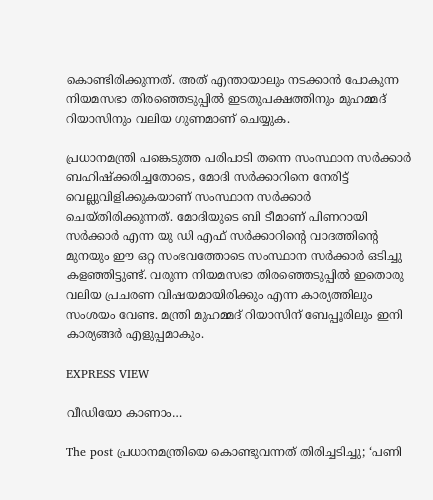കൊണ്ടിരിക്കുന്നത്. അത് എന്തായാലും നടക്കാൻ പോകുന്ന നിയമസഭാ തിരഞ്ഞെടുപ്പിൽ ഇടതുപക്ഷത്തിനും മുഹമ്മദ് റിയാസിനും വലിയ ഗുണമാണ് ചെയ്യുക.

പ്രധാനമന്ത്രി പങ്കെടുത്ത പരിപാടി തന്നെ സംസ്ഥാന സർക്കാർ ബഹിഷ്ക്കരിച്ചതോടെ, മോദി സർക്കാറിനെ നേരിട്ട് വെല്ലുവിളിക്കുകയാണ് സംസ്ഥാന സർക്കാർ ചെയ്തിരിക്കുന്നത്. മോദിയുടെ ബി ടീമാണ് പിണറായി സർക്കാർ എന്ന യു ഡി എഫ് സർക്കാറിൻ്റെ വാദത്തിൻ്റെ മുനയും ഈ ഒറ്റ സംഭവത്തോടെ സംസ്ഥാന സർക്കാർ ഒടിച്ചു കളഞ്ഞിട്ടുണ്ട്. വരുന്ന നിയമസഭാ തിരഞ്ഞെടുപ്പിൽ ഇതൊരു വലിയ പ്രചരണ വിഷയമായിരിക്കും എന്ന കാര്യത്തിലും സംശയം വേണ്ട. മന്ത്രി മുഹമ്മദ് റിയാസിന് ബേപ്പൂരിലും ഇനി കാര്യങ്ങർ എളുപ്പമാകും.

EXPRESS VIEW

വീഡിയോ കാണാം…

The post പ്രധാനമന്ത്രിയെ കൊണ്ടുവന്നത് തിരിച്ചടിച്ചു; ‘പണി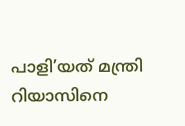പാളി’യത് മന്ത്രി റിയാസിനെ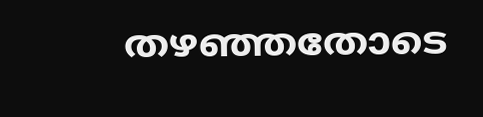തഴഞ്ഞതോടെ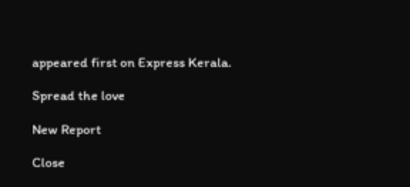appeared first on Express Kerala.

Spread the love

New Report

Close